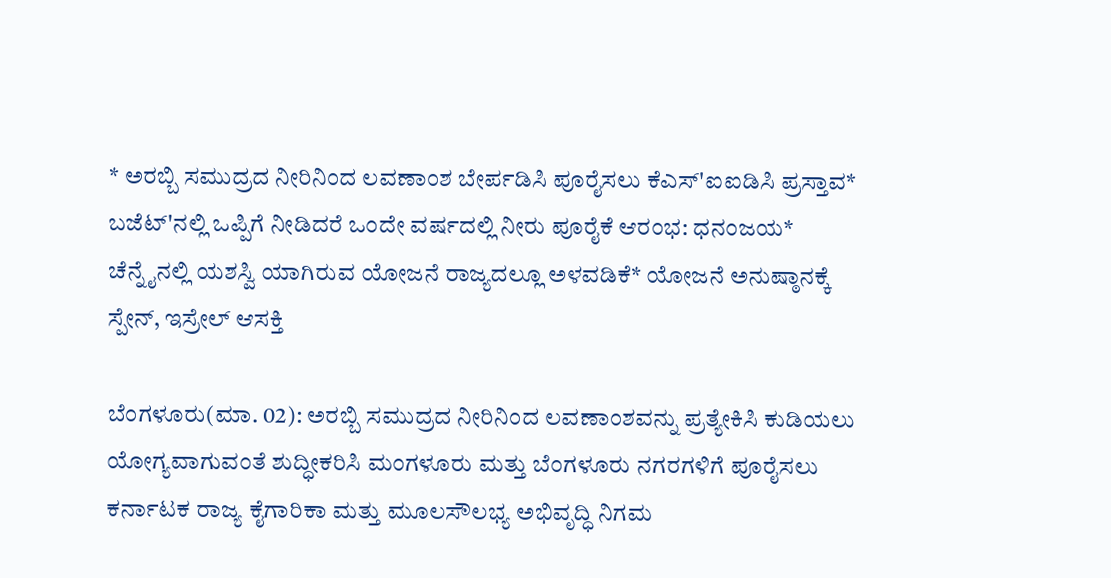* ಅರಬ್ಬಿ ಸಮುದ್ರದ ನೀರಿನಿಂದ ಲವಣಾಂಶ ಬೇರ್ಪಡಿಸಿ ಪೂರೈಸಲು ಕೆಎಸ್‌'ಐಐಡಿಸಿ ಪ್ರಸ್ತಾವ* ಬಜೆಟ್‌'ನಲ್ಲಿ ಒಪ್ಪಿಗೆ ನೀಡಿದರೆ ಒಂದೇ ವರ್ಷದಲ್ಲಿ ನೀರು ಪೂರೈಕೆ ಆರಂಭ: ಧನಂಜಯ* ಚೆನ್ನೈನಲ್ಲಿ ಯಶಸ್ವಿ ಯಾಗಿರುವ ಯೋಜನೆ ರಾಜ್ಯದಲ್ಲೂ ಅಳವಡಿಕೆ* ಯೋಜನೆ ಅನುಷ್ಠಾನಕ್ಕೆ ಸ್ಪೇನ್‌, ಇಸ್ರೇಲ್‌ ಆಸಕ್ತಿ

ಬೆಂಗಳೂರು(ಮಾ. 02): ಅರಬ್ಬಿ ಸಮುದ್ರದ ನೀರಿನಿಂದ ಲವಣಾಂಶವನ್ನು ಪ್ರತ್ಯೇಕಿಸಿ ಕುಡಿಯಲು ಯೋಗ್ಯವಾಗುವಂತೆ ಶುದ್ಧೀಕರಿಸಿ ಮಂಗಳೂರು ಮತ್ತು ಬೆಂಗಳೂರು ನಗರಗಳಿಗೆ ಪೂರೈಸಲು ಕರ್ನಾಟಕ ರಾಜ್ಯ ಕೈಗಾರಿಕಾ ಮತ್ತು ಮೂಲಸೌಲಭ್ಯ ಅಭಿವೃದ್ಧಿ ನಿಗಮ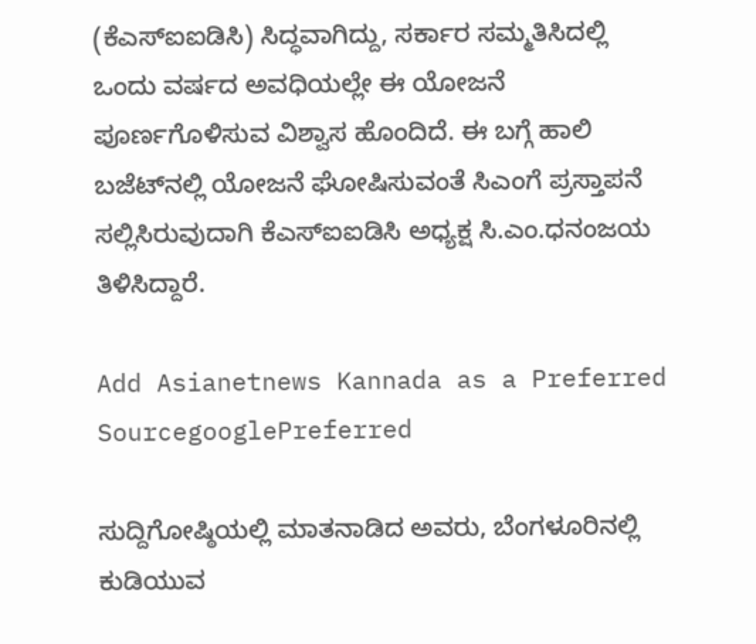(ಕೆಎಸ್‌ಐಐಡಿಸಿ) ಸಿದ್ಧವಾಗಿದ್ದು, ಸರ್ಕಾರ ಸಮ್ಮತಿಸಿದಲ್ಲಿ ಒಂದು ವರ್ಷದ ಅವಧಿಯಲ್ಲೇ ಈ ಯೋಜನೆ ಪೂರ್ಣಗೊಳಿಸುವ ವಿಶ್ವಾಸ ಹೊಂದಿದೆ. ಈ ಬಗ್ಗೆ ಹಾಲಿ ಬಜೆಟ್‌ನಲ್ಲಿ ಯೋಜನೆ ಘೋಷಿಸುವಂತೆ ಸಿಎಂಗೆ ಪ್ರಸ್ತಾಪನೆ ಸಲ್ಲಿಸಿರುವುದಾಗಿ ಕೆಎಸ್‌ಐಐಡಿಸಿ ಅಧ್ಯಕ್ಷ ಸಿ.ಎಂ.ಧನಂಜಯ ತಿಳಿಸಿದ್ದಾರೆ.

Add Asianetnews Kannada as a Preferred SourcegooglePreferred

ಸುದ್ದಿಗೋಷ್ಠಿಯಲ್ಲಿ ಮಾತನಾಡಿದ ಅವರು, ಬೆಂಗಳೂರಿನಲ್ಲಿ ಕುಡಿಯುವ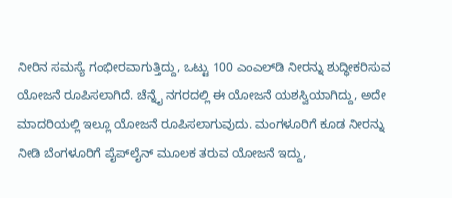ನೀರಿನ ಸಮಸ್ಯೆ ಗಂಭೀರವಾಗುತ್ತಿದ್ದು, ಒಟ್ಟು 100 ಎಂಎಲ್‌ಡಿ ನೀರನ್ನು ಶುದ್ಧೀಕರಿಸುವ ಯೋಜನೆ ರೂಪಿಸಲಾಗಿದೆ. ಚೆನ್ನೈ ನಗರದಲ್ಲಿ ಈ ಯೋಜನೆ ಯಶಸ್ವಿಯಾಗಿದ್ದು, ಅದೇ ಮಾದರಿಯಲ್ಲಿ ಇಲ್ಲೂ ಯೋಜನೆ ರೂಪಿಸಲಾಗುವುದು. ಮಂಗಳೂರಿಗೆ ಕೂಡ ನೀರನ್ನು ನೀಡಿ ಬೆಂಗಳೂರಿಗೆ ಪೈಪ್‌ಲೈನ್‌ ಮೂಲಕ ತರುವ ಯೋಜನೆ ಇದ್ದು,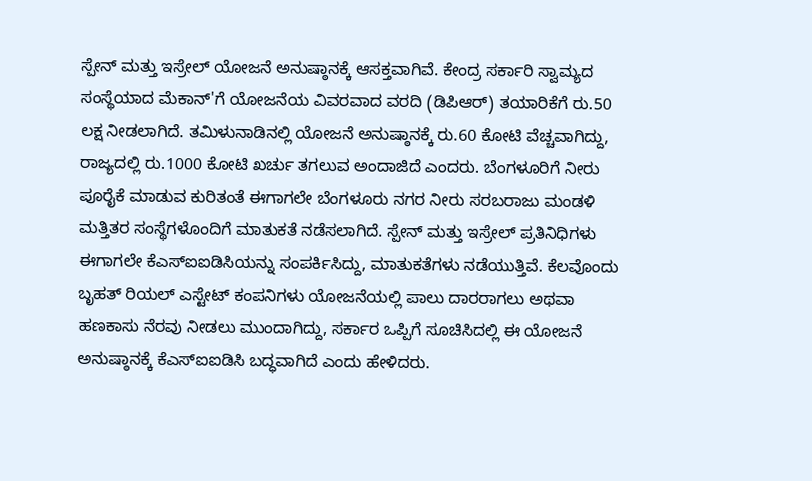ಸ್ಪೇನ್‌ ಮತ್ತು ಇಸ್ರೇಲ್‌ ಯೋಜನೆ ಅನುಷ್ಠಾನಕ್ಕೆ ಆಸಕ್ತವಾಗಿವೆ. ಕೇಂದ್ರ ಸರ್ಕಾರಿ ಸ್ವಾಮ್ಯದ ಸಂಸ್ಥೆಯಾದ ಮೆಕಾನ್‌'ಗೆ ಯೋಜನೆಯ ವಿವರವಾದ ವರದಿ (ಡಿಪಿಆರ್‌) ತಯಾರಿಕೆಗೆ ರು.50 ಲಕ್ಷ ನೀಡಲಾಗಿದೆ. ತಮಿಳುನಾಡಿನಲ್ಲಿ ಯೋಜನೆ ಅನುಷ್ಠಾನಕ್ಕೆ ರು.60 ಕೋಟಿ ವೆಚ್ಚವಾಗಿದ್ದು, ರಾಜ್ಯದಲ್ಲಿ ರು.1000 ಕೋಟಿ ಖರ್ಚು ತಗಲುವ ಅಂದಾಜಿದೆ ಎಂದರು. ಬೆಂಗಳೂರಿಗೆ ನೀರು ಪೂರೈಕೆ ಮಾಡುವ ಕುರಿತಂತೆ ಈಗಾಗಲೇ ಬೆಂಗಳೂರು ನಗರ ನೀರು ಸರಬರಾಜು ಮಂಡಳಿ ಮತ್ತಿತರ ಸಂಸ್ಥೆಗಳೊಂದಿಗೆ ಮಾತುಕತೆ ನಡೆಸಲಾಗಿದೆ. ಸ್ಪೇನ್‌ ಮತ್ತು ಇಸ್ರೇಲ್‌ ಪ್ರತಿನಿಧಿಗಳು ಈಗಾಗಲೇ ಕೆಎಸ್‌ಐಐಡಿಸಿಯನ್ನು ಸಂಪರ್ಕಿಸಿದ್ದು, ಮಾತುಕತೆಗಳು ನಡೆಯುತ್ತಿವೆ. ಕೆಲವೊಂದು ಬೃಹತ್‌ ರಿಯಲ್‌ ಎಸ್ಟೇಟ್‌ ಕಂಪನಿಗಳು ಯೋಜನೆಯಲ್ಲಿ ಪಾಲು ದಾರರಾಗಲು ಅಥವಾ ಹಣಕಾಸು ನೆರವು ನೀಡಲು ಮುಂದಾಗಿದ್ದು, ಸರ್ಕಾರ ಒಪ್ಪಿಗೆ ಸೂಚಿಸಿದಲ್ಲಿ ಈ ಯೋಜನೆ ಅನುಷ್ಠಾನಕ್ಕೆ ಕೆಎಸ್‌ಐಐಡಿಸಿ ಬದ್ಧವಾಗಿದೆ ಎಂದು ಹೇಳಿದರು.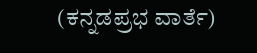(ಕನ್ನಡಪ್ರಭ ವಾರ್ತೆ)